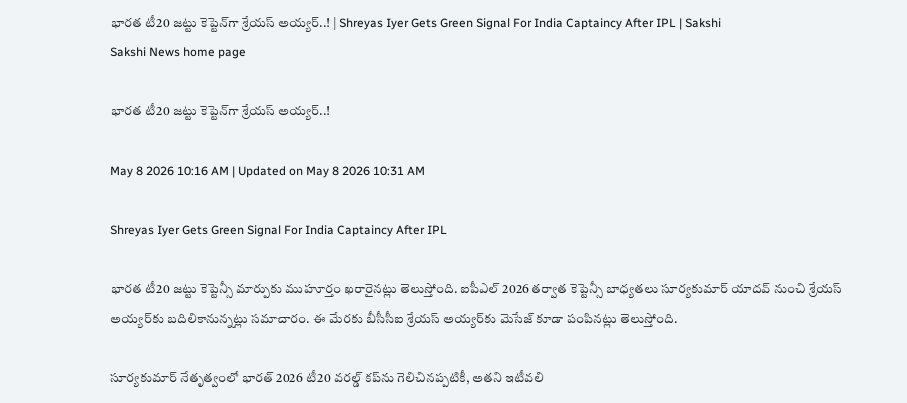భారత టీ20 జట్టు కెప్టెన్‌గా శ్రేయస్‌ అయ్యర్‌..! | Shreyas Iyer Gets Green Signal For India Captaincy After IPL | Sakshi
Sakshi News home page

భారత టీ20 జట్టు కెప్టెన్‌గా శ్రేయస్‌ అయ్యర్‌..!

May 8 2026 10:16 AM | Updated on May 8 2026 10:31 AM

Shreyas Iyer Gets Green Signal For India Captaincy After IPL

భారత టీ20 జట్టు కెప్టెన్సీ మార్పుకు ముహూర్తం ఖరారైనట్లు తెలుస్తోంది. ఐపీఎల్‌ 2026 తర్వాత కెప్టెన్సీ బాధ్యతలు సూర్యకుమార్‌ యాదవ్‌ నుంచి శ్రేయస్‌ అయ్యర్‌కు బదిలికానున్నట్లు సమాచారం. ఈ మేరకు బీసీసీఐ శ్రేయస్‌ అయ్యర్‌కు మెసేజ్‌ కూడా పంపినట్లు తెలుస్తోంది.

సూర్యకుమార్ నేతృత్వంలో భారత్ 2026 టీ20 వరల్డ్ కప్‌ను గెలిచినప్పటికీ, అతని ఇటీవలి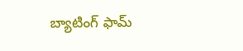బ్యాటింగ్ ఫామ్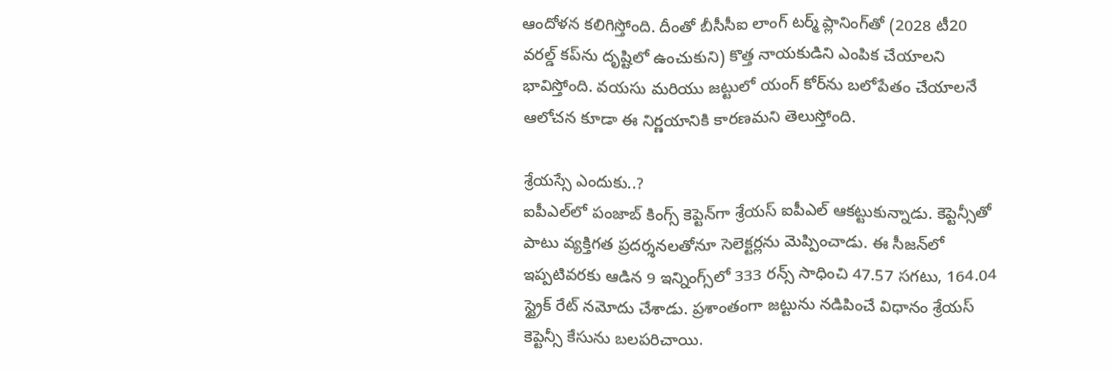ఆందోళన కలిగిస్తోంది. దీంతో బీసీసీఐ లాంగ్ టర్మ్ ప్లానింగ్‌తో (2028 టీ20 వరల్డ్ కప్‌ను దృష్టిలో ఉంచుకుని) కొత్త నాయకుడిని ఎంపిక చేయాలని భావిస్తోంది. వయసు మరియు జట్టులో యంగ్ కోర్‌ను బలోపేతం చేయాలనే ఆలోచన కూడా ఈ నిర్ణయానికి కారణమని తెలుస్తోంది.

శ్రేయస్సే ఎందుకు..?
ఐపీఎల్‌లో పంజాబ్ కింగ్స్ కెప్టెన్‌గా శ్రేయస్ ఐపీఎల్ ఆకట్టుకున్నాడు. కెప్టెన్సీతో పాటు వ్యక్తిగత ప్రదర్శనలతోనూ సెలెక్టర్లను మెప్పించాడు. ఈ సీజన్‌లో ఇప్పటివరకు ఆడిన 9 ఇన్నింగ్స్‌లో 333 రన్స్ సాధించి 47.57 సగటు, 164.04 స్ట్రైక్ రేట్ నమోదు చేశాడు. ప్రశాంతంగా జట్టును నడిపించే విధానం శ్రేయస్‌ కెప్టెన్సీ కేసును బలపరిచాయి.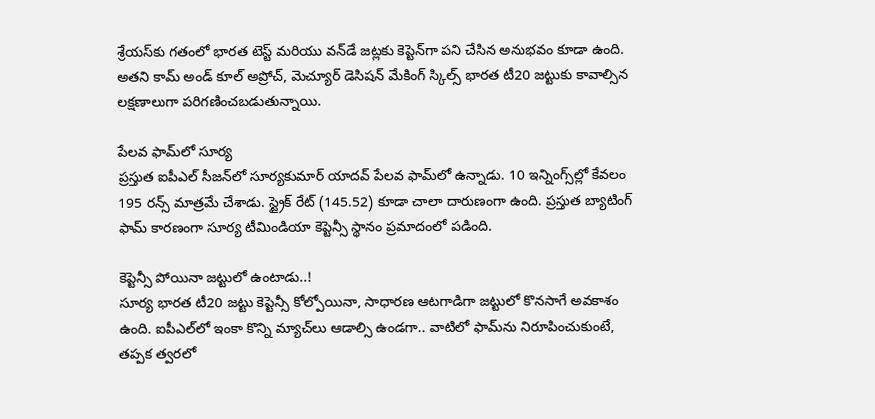శ్రేయస్‌కు గతంలో భారత టెస్ట్ మరియు వన్‌డే జట్లకు కెప్టెన్‌గా పని చేసిన అనుభవం కూడా ఉంది. అతని కామ్ అండ్ కూల్ అప్రోచ్, మెచ్యూర్ డెసిషన్ మేకింగ్ స్కిల్స్ భారత టీ20 జట్టుకు కావాల్సిన లక్షణాలుగా పరిగణించబడుతున్నాయి.

పేలవ ఫామ్‌లో సూర్య
ప్రస్తుత ఐపీఎల్‌ సీజన్‌లో సూర్యకుమార్ యాదవ్ పేలవ ఫామ్‌లో ఉన్నాడు. 10 ఇన్నింగ్స్‌ల్లో కేవలం 195 రన్స్ మాత్రమే చేశాడు. స్ట్రైక్ రేట్ (145.52) కూడా చాలా దారుణంగా ఉంది. ప్రస్తుత బ్యాటింగ్‌ ఫామ్‌ కారణంగా సూర్య టీమిండియా కెప్టెన్సీ స్థానం ప్రమాదంలో పడింది.

కెప్టెన్సీ పోయినా జట్టులో ఉంటాడు..!
సూర్య భారత టీ20 జట్టు కెప్టెన్సీ కోల్పోయినా, సాధారణ ఆటగాడిగా జట్టులో కొనసాగే అవకాశం ఉంది. ఐపీఎల్‌లో ఇంకా కొన్ని మ్యాచ్‌లు ఆడాల్సి ఉండగా.. వాటిలో ఫామ్‌ను నిరూపించుకుంటే, తప్పక త్వరలో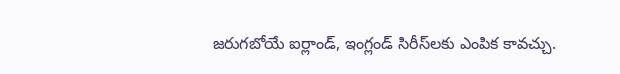జరుగబోయే ఐర్లాండ్‌, ఇంగ్లండ్‌ సిరీస్‌లకు ఎంపిక కావచ్చు.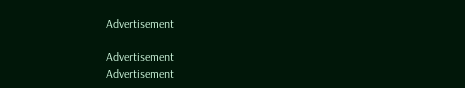Advertisement

Advertisement
Advertisement